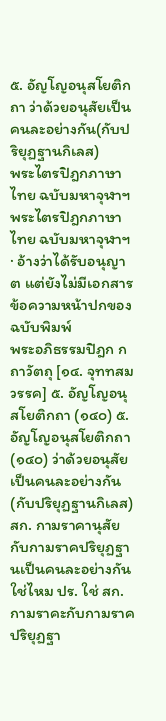๕. อัญโญอนุสโยติกถา ว่าด้วยอนุสัยเป็นคนละอย่างกัน(กับปริยุฏฐานกิเลส)
พระไตรปิฎกภาษาไทย ฉบับมหาจุฬาฯ
พระไตรปิฎกภาษาไทย ฉบับมหาจุฬาฯ · อ้างว่าได้รับอนุญาต แต่ยังไม่มีเอกสาร
ข้อความหน้าปกของฉบับพิมพ์
พระอภิธรรมปิฎก กถาวัตถุ [๑๔. จุททสมวรรค] ๕. อัญโญอนุสโยติกถา (๑๔๐) ๕. อัญโญอนุสโยติกถา (๑๔๐) ว่าด้วยอนุสัยเป็นคนละอย่างกัน(กับปริยุฏฐานกิเลส)
สก. กามราคานุสัยกับกามราคปริยุฏฐานเป็นคนละอย่างกันใช่ไหม ปร. ใช่ สก. กามราคะกับกามราคปริยุฏฐา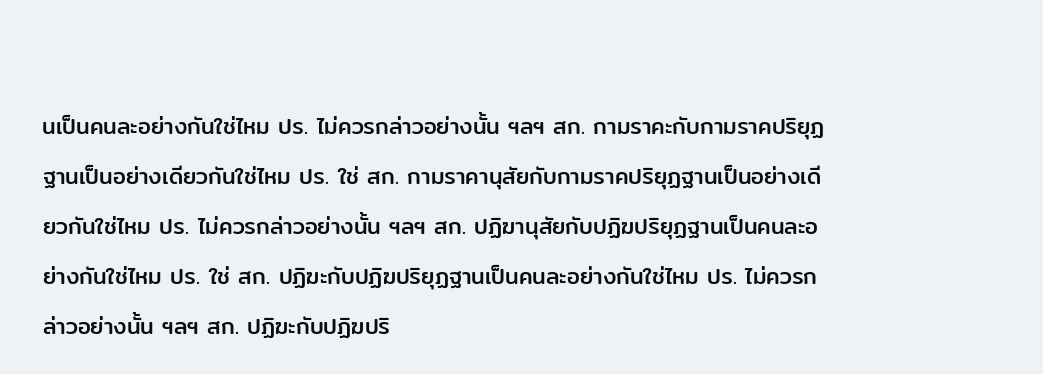นเป็นคนละอย่างกันใช่ไหม ปร. ไม่ควรกล่าวอย่างนั้น ฯลฯ สก. กามราคะกับกามราคปริยุฏฐานเป็นอย่างเดียวกันใช่ไหม ปร. ใช่ สก. กามราคานุสัยกับกามราคปริยุฏฐานเป็นอย่างเดียวกันใช่ไหม ปร. ไม่ควรกล่าวอย่างนั้น ฯลฯ สก. ปฏิฆานุสัยกับปฏิฆปริยุฏฐานเป็นคนละอย่างกันใช่ไหม ปร. ใช่ สก. ปฏิฆะกับปฏิฆปริยุฏฐานเป็นคนละอย่างกันใช่ไหม ปร. ไม่ควรกล่าวอย่างนั้น ฯลฯ สก. ปฏิฆะกับปฏิฆปริ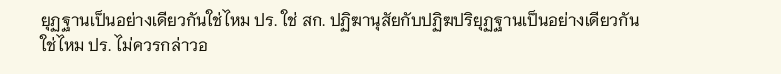ยุฏฐานเป็นอย่างเดียวกันใช่ไหม ปร. ใช่ สก. ปฏิฆานุสัยกับปฏิฆปริยุฏฐานเป็นอย่างเดียวกันใช่ไหม ปร. ไม่ควรกล่าวอ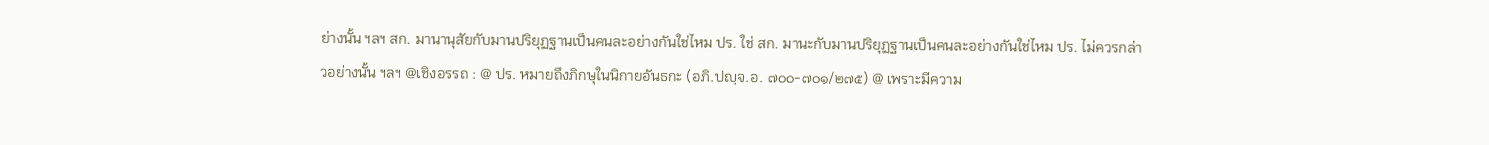ย่างนั้น ฯลฯ สก. มานานุสัยกับมานปริยุฏฐานเป็นคนละอย่างกันใช่ไหม ปร. ใช่ สก. มานะกับมานปริยุฏฐานเป็นคนละอย่างกันใช่ไหม ปร. ไม่ควรกล่าวอย่างนั้น ฯลฯ @เชิงอรรถ : @ ปร. หมายถึงภิกษุในนิกายอันธกะ (อภิ.ปญฺจ.อ. ๗๐๐-๗๐๑/๒๗๕) @ เพราะมีความ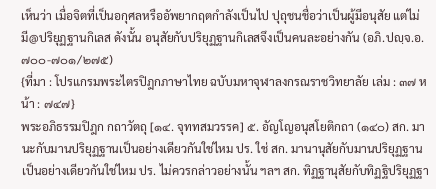เห็นว่า เมื่อจิตที่เป็นอกุศลหรืออัพยากฤตกำลังเป็นไป ปุถุชนชื่อว่าเป็นผู้มีอนุสัย แต่ไม่มี@ปริยุฏฐานกิเลส ดังนั้น อนุสัยกับปริยุฏฐานกิเลสจึงเป็นคนละอย่างกัน (อภิ.ปญฺจ.อ. ๗๐๐-๗๐๑/๒๗๕)
{ที่มา : โปรแกรมพระไตรปิฎกภาษาไทย ฉบับมหาจุฬาลงกรณราชวิทยาลัย เล่ม : ๓๗ หน้า : ๗๔๗}
พระอภิธรรมปิฎก กถาวัตถุ [๑๔. จุททสมวรรค] ๕. อัญโญอนุสโยติกถา (๑๔๐) สก. มานะกับมานปริยุฏฐานเป็นอย่างเดียวกันใช่ไหม ปร. ใช่ สก. มานานุสัยกับมานปริยุฏฐานเป็นอย่างเดียวกันใช่ไหม ปร. ไม่ควรกล่าวอย่างนั้น ฯลฯ สก. ทิฏฐานุสัยกับทิฏฐิปริยุฏฐา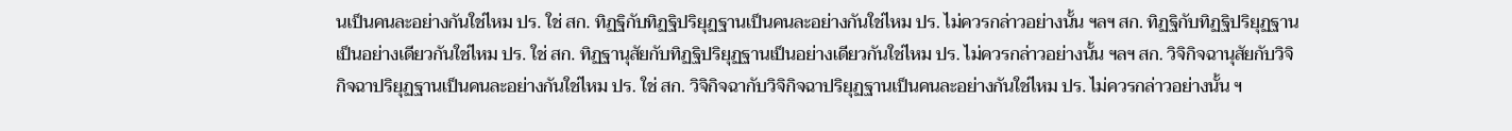นเป็นคนละอย่างกันใช่ไหม ปร. ใช่ สก. ทิฏฐิกับทิฏฐิปริยุฏฐานเป็นคนละอย่างกันใช่ไหม ปร. ไม่ควรกล่าวอย่างนั้น ฯลฯ สก. ทิฏฐิกับทิฏฐิปริยุฏฐานเป็นอย่างเดียวกันใช่ไหม ปร. ใช่ สก. ทิฏฐานุสัยกับทิฏฐิปริยุฏฐานเป็นอย่างเดียวกันใช่ไหม ปร. ไม่ควรกล่าวอย่างนั้น ฯลฯ สก. วิจิกิจฉานุสัยกับวิจิกิจฉาปริยุฏฐานเป็นคนละอย่างกันใช่ไหม ปร. ใช่ สก. วิจิกิจฉากับวิจิกิจฉาปริยุฏฐานเป็นคนละอย่างกันใช่ไหม ปร. ไม่ควรกล่าวอย่างนั้น ฯ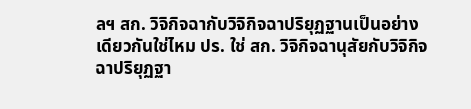ลฯ สก. วิจิกิจฉากับวิจิกิจฉาปริยุฏฐานเป็นอย่างเดียวกันใช่ไหม ปร. ใช่ สก. วิจิกิจฉานุสัยกับวิจิกิจฉาปริยุฏฐา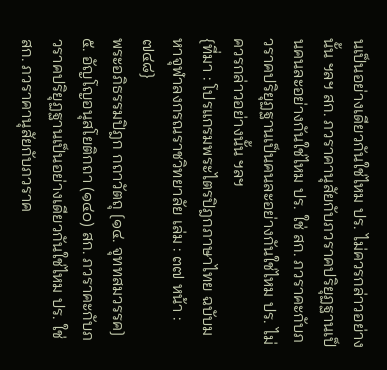นเป็นอย่างเดียวกันใช่ไหม ปร. ไม่ควรกล่าวอย่างนั้น ฯลฯ สก. ภวราคานุสัยกับภวราคปริยุฏฐานเป็นคนละอย่างกันใช่ไหม ปร. ใช่ สก. ภวราคะกับภวราคปริยุฏฐานเป็นคนละอย่างกันใช่ไหม ปร. ไม่ควรกล่าวอย่างนั้น ฯลฯ
{ที่มา : โปรแกรมพระไตรปิฎกภาษาไทย ฉบับมหาจุฬาลงกรณราชวิทยาลัย เล่ม : ๓๗ หน้า : ๗๔๘}
พระอภิธรรมปิฎก กถาวัตถุ [๑๔. จุททสมวรรค] ๕. อัญโญอนุสโยติกถา (๑๔๐) สก. ภวราคะกับภวราคปริยุฏฐานเป็นอย่างเดียวกันใช่ไหม ปร. ใช่ สก. ภวราคานุสัยกับภวราค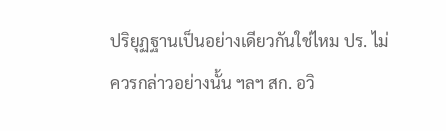ปริยุฏฐานเป็นอย่างเดียวกันใช่ไหม ปร. ไม่ควรกล่าวอย่างนั้น ฯลฯ สก. อวิ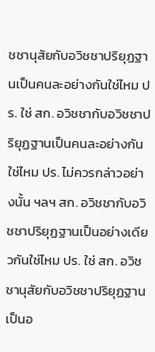ชชานุสัยกับอวิชชาปริยุฏฐานเป็นคนละอย่างกันใช่ไหม ปร. ใช่ สก. อวิชชากับอวิชชาปริยุฏฐานเป็นคนละอย่างกันใช่ไหม ปร. ไม่ควรกล่าวอย่างนั้น ฯลฯ สก. อวิชชากับอวิชชาปริยุฏฐานเป็นอย่างเดียวกันใช่ไหม ปร. ใช่ สก. อวิชชานุสัยกับอวิชชาปริยุฏฐานเป็นอ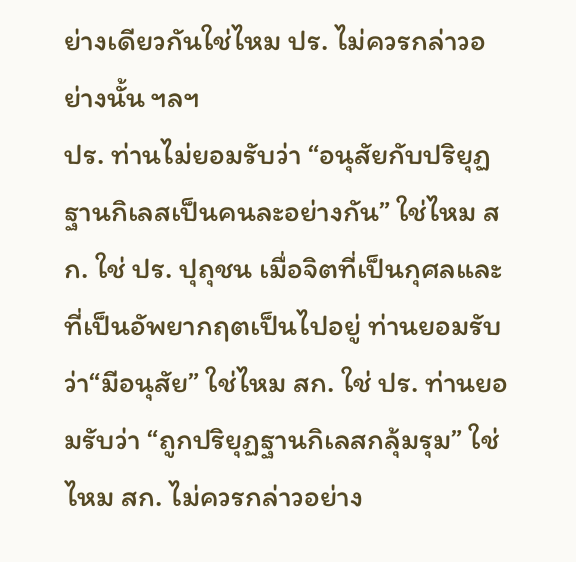ย่างเดียวกันใช่ไหม ปร. ไม่ควรกล่าวอย่างนั้น ฯลฯ
ปร. ท่านไม่ยอมรับว่า “อนุสัยกับปริยุฏฐานกิเลสเป็นคนละอย่างกัน” ใช่ไหม สก. ใช่ ปร. ปุถุชน เมื่อจิตที่เป็นกุศลและที่เป็นอัพยากฤตเป็นไปอยู่ ท่านยอมรับว่า“มีอนุสัย” ใช่ไหม สก. ใช่ ปร. ท่านยอมรับว่า “ถูกปริยุฏฐานกิเลสกลุ้มรุม” ใช่ไหม สก. ไม่ควรกล่าวอย่าง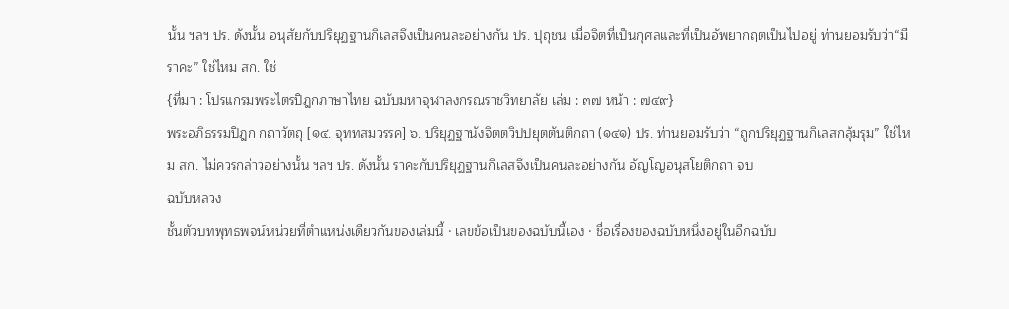นั้น ฯลฯ ปร. ดังนั้น อนุสัยกับปริยุฏฐานกิเลสจึงเป็นคนละอย่างกัน ปร. ปุถุชน เมื่อจิตที่เป็นกุศลและที่เป็นอัพยากฤตเป็นไปอยู่ ท่านยอมรับว่า“มีราคะ” ใช่ไหม สก. ใช่
{ที่มา : โปรแกรมพระไตรปิฎกภาษาไทย ฉบับมหาจุฬาลงกรณราชวิทยาลัย เล่ม : ๓๗ หน้า : ๗๔๙}
พระอภิธรรมปิฎก กถาวัตถุ [๑๔. จุททสมวรรค] ๖. ปริยุฏฐานังจิตตวิปปยุตตันติกถา (๑๔๑) ปร. ท่านยอมรับว่า “ถูกปริยุฏฐานกิเลสกลุ้มรุม” ใช่ไหม สก. ไม่ควรกล่าวอย่างนั้น ฯลฯ ปร. ดังนั้น ราคะกับปริยุฏฐานกิเลสจึงเป็นคนละอย่างกัน อัญโญอนุสโยติกถา จบ
ฉบับหลวง
ชั้นตัวบทพุทธพจน์หน่วยที่ตำแหน่งเดียวกันของเล่มนี้ · เลขข้อเป็นของฉบับนี้เอง · ชื่อเรื่องของฉบับหนึ่งอยู่ในอีกฉบับ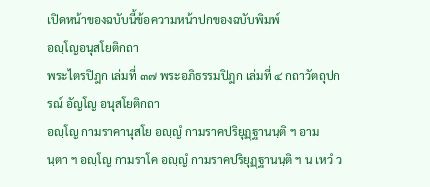เปิดหน้าของฉบับนี้ข้อความหน้าปกของฉบับพิมพ์
อญฺโญอนุสโยติกถา
พระไตรปิฎก เล่มที่ ๓๗ พระอภิธรรมปิฎก เล่มที่ ๔ กถาวัตถุปกรณ์ อัญโญ อนุสโยติกถา
อญฺโญ กามราคานุสโย อญฺญํ กามราคปริยุฏฺฐานนฺติ ฯ อามนฺตา ฯ อญฺโญ กามราโค อญฺญํ กามราคปริยุฏฺฐานนฺติ ฯ น เหวํ ว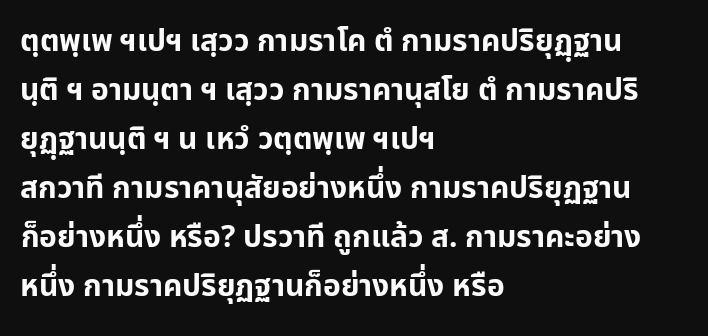ตฺตพฺเพ ฯเปฯ เสฺวว กามราโค ตํ กามราคปริยุฏฺฐานนฺติ ฯ อามนฺตา ฯ เสฺวว กามราคานุสโย ตํ กามราคปริยุฏฺฐานนฺติ ฯ น เหวํ วตฺตพฺเพ ฯเปฯ
สกวาที กามราคานุสัยอย่างหนึ่ง กามราคปริยุฏฐานก็อย่างหนึ่ง หรือ? ปรวาที ถูกแล้ว ส. กามราคะอย่างหนึ่ง กามราคปริยุฏฐานก็อย่างหนึ่ง หรือ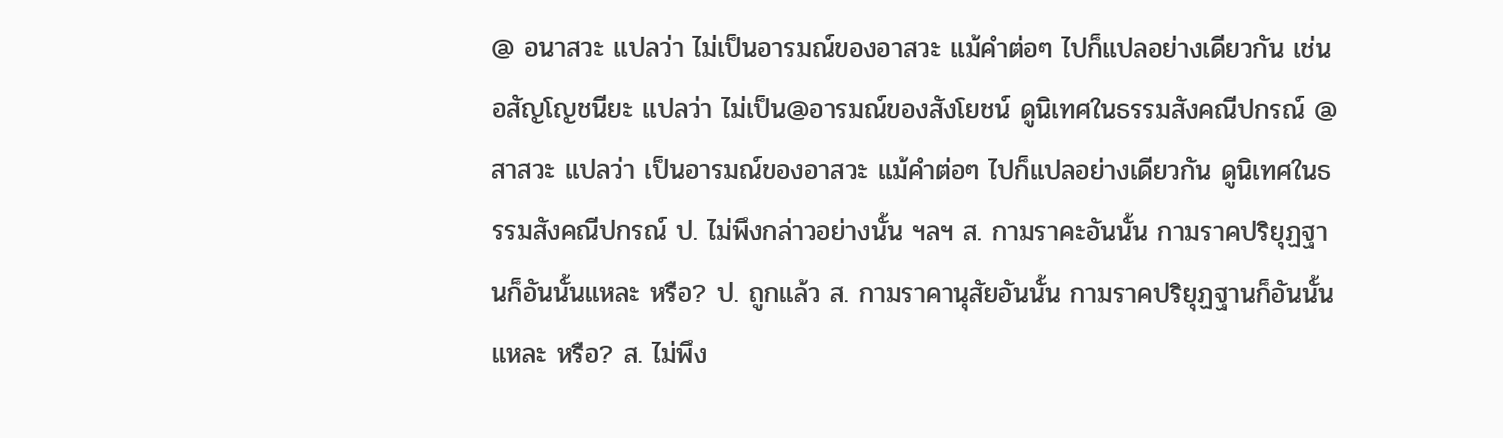@ อนาสวะ แปลว่า ไม่เป็นอารมณ์ของอาสวะ แม้คำต่อๆ ไปก็แปลอย่างเดียวกัน เช่น อสัญโญชนียะ แปลว่า ไม่เป็น@อารมณ์ของสังโยชน์ ดูนิเทศในธรรมสังคณีปกรณ์ @ สาสวะ แปลว่า เป็นอารมณ์ของอาสวะ แม้คำต่อๆ ไปก็แปลอย่างเดียวกัน ดูนิเทศในธรรมสังคณีปกรณ์ ป. ไม่พึงกล่าวอย่างนั้น ฯลฯ ส. กามราคะอันนั้น กามราคปริยุฏฐานก็อันนั้นแหละ หรือ? ป. ถูกแล้ว ส. กามราคานุสัยอันนั้น กามราคปริยุฏฐานก็อันนั้นแหละ หรือ? ส. ไม่พึง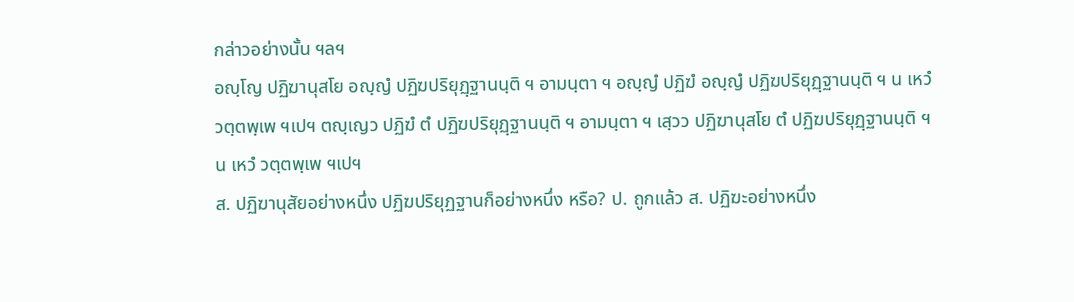กล่าวอย่างนั้น ฯลฯ
อญฺโญ ปฏิฆานุสโย อญฺญํ ปฏิฆปริยุฏฺฐานนฺติ ฯ อามนฺตา ฯ อญฺญํ ปฏิฆํ อญฺญํ ปฏิฆปริยุฏฺฐานนฺติ ฯ น เหวํ วตฺตพฺเพ ฯเปฯ ตญฺเญว ปฏิฆํ ตํ ปฏิฆปริยุฏฺฐานนฺติ ฯ อามนฺตา ฯ เสฺวว ปฏิฆานุสโย ตํ ปฏิฆปริยุฏฺฐานนฺติ ฯ น เหวํ วตฺตพฺเพ ฯเปฯ
ส. ปฏิฆานุสัยอย่างหนึ่ง ปฏิฆปริยุฏฐานก็อย่างหนึ่ง หรือ? ป. ถูกแล้ว ส. ปฏิฆะอย่างหนึ่ง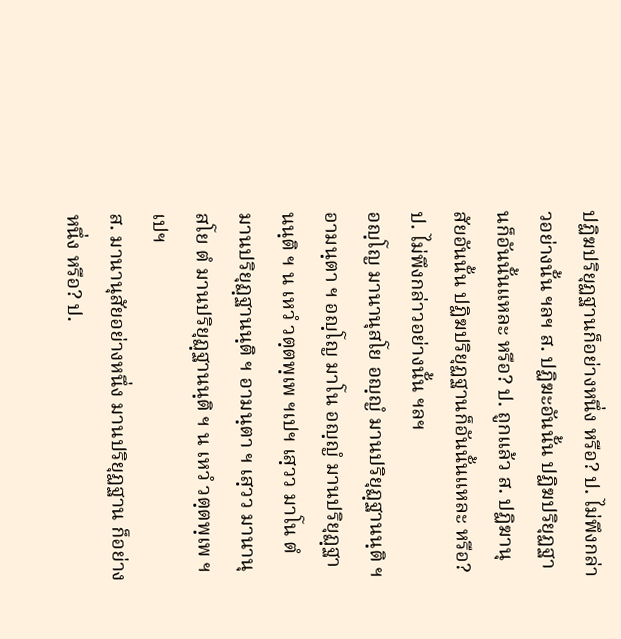ปฏิฆปริยุฏฐานก็อย่างหนึ่ง หรือ? ป. ไม่พึงกล่าวอย่างนั้น ฯลฯ ส. ปฏิฆะอันนั้น ปฏิฆปริยุฏฐานก็อันนั้นแหละ หรือ? ป. ถูกแล้ว ส. ปฏิฆานุสัยอันนั้น ปฏิฆปริยุฏฐานก็อันนั้นแหละ หรือ? ป. ไม่พึงกล่าวอย่างนั้น ฯลฯ
อญฺโญ มานานุสโย อญฺญํ มานปริยุฏฺฐานนฺติ ฯ อามนฺตา ฯ อญฺโญ มาโน อญฺญํ มานปริยุฏฺฐานนฺติ ฯ น เหวํ วตฺตพฺเพ ฯเปฯ เสฺวว มาโน ตํ มานปริยุฏฺฐานนฺติ ฯ อามนฺตา ฯ เสฺวว มานานุสโย ตํ มานปริยุฏฺฐานนฺติ ฯ น เหวํ วตฺตพฺเพ ฯเปฯ
ส. มานานุสัยอย่างหนึ่ง มานปริยุฏฐาน ก็อย่างหนึ่ง หรือ? ป.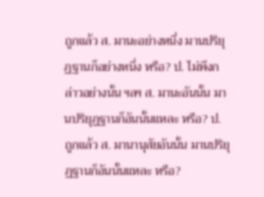ถูกแล้ว ส. มานะอย่างหนึ่ง มานปริยุฏฐานก็อย่างหนึ่ง หรือ? ป. ไม่พึงกล่าวอย่างนั้น ฯลฯ ส. มานะอันนั้น มานปริยุฏฐานก็อันนั้นแหละ หรือ? ป. ถูกแล้ว ส. มานานุสัยอันนั้น มานปริยุฏฐานก็อันนั้นแหละ หรือ?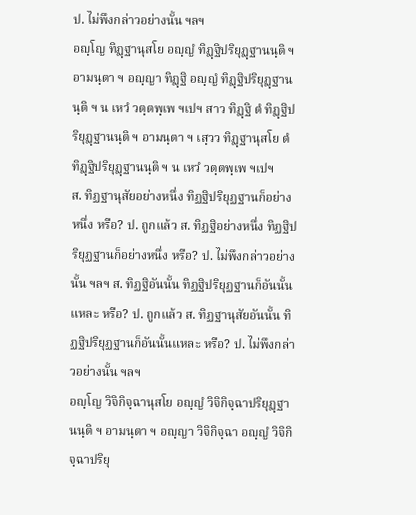ป. ไม่พึงกล่าวอย่างนั้น ฯลฯ
อญฺโญ ทิฏฺฐานุสโย อญฺญํ ทิฏฺฐิปริยุฏฺฐานนฺติ ฯ อามนฺตา ฯ อญฺญา ทิฏฺฐิ อญฺญํ ทิฏฺฐิปริยุฏฺฐานนฺติ ฯ น เหวํ วตฺตพฺเพ ฯเปฯ สาว ทิฏฺฐิ ตํ ทิฏฺฐิปริยุฏฺฐานนฺติ ฯ อามนฺตา ฯ เสฺวว ทิฏฺฐานุสโย ตํ ทิฏฺฐิปริยุฏฺฐานนฺติ ฯ น เหวํ วตฺตพฺเพ ฯเปฯ
ส. ทิฏฐานุสัยอย่างหนึ่ง ทิฏฐิปริยุฏฐานก็อย่างหนึ่ง หรือ? ป. ถูกแล้ว ส. ทิฏฐิอย่างหนึ่ง ทิฏฐิปริยุฏฐานก็อย่างหนึ่ง หรือ? ป. ไม่พึงกล่าวอย่างนั้น ฯลฯ ส. ทิฏฐิอันนั้น ทิฏฐิปริยุฏฐานก็อันนั้นแหละ หรือ? ป. ถูกแล้ว ส. ทิฏฐานุสัยอันนั้น ทิฏฐิปริยุฏฐานก็อันนั้นแหละ หรือ? ป. ไม่พึงกล่าวอย่างนั้น ฯลฯ
อญฺโญ วิจิกิจฺฉานุสโย อญฺญํ วิจิกิจฺฉาปริยุฏฺฐานนฺติ ฯ อามนฺตา ฯ อญฺญา วิจิกิจฺฉา อญฺญํ วิจิกิจฺฉาปริยุ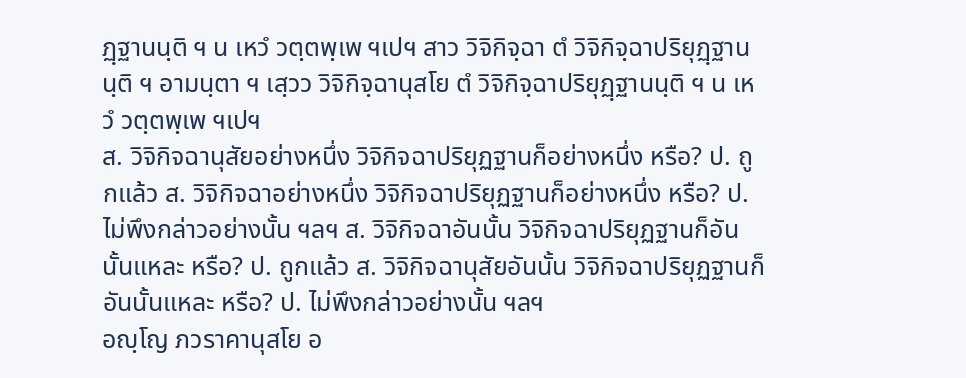ฏฺฐานนฺติ ฯ น เหวํ วตฺตพฺเพ ฯเปฯ สาว วิจิกิจฺฉา ตํ วิจิกิจฺฉาปริยุฏฺฐานนฺติ ฯ อามนฺตา ฯ เสฺวว วิจิกิจฺฉานุสโย ตํ วิจิกิจฺฉาปริยุฏฺฐานนฺติ ฯ น เหวํ วตฺตพฺเพ ฯเปฯ
ส. วิจิกิจฉานุสัยอย่างหนึ่ง วิจิกิจฉาปริยุฏฐานก็อย่างหนึ่ง หรือ? ป. ถูกแล้ว ส. วิจิกิจฉาอย่างหนึ่ง วิจิกิจฉาปริยุฏฐานก็อย่างหนึ่ง หรือ? ป. ไม่พึงกล่าวอย่างนั้น ฯลฯ ส. วิจิกิจฉาอันนั้น วิจิกิจฉาปริยุฏฐานก็อันนั้นแหละ หรือ? ป. ถูกแล้ว ส. วิจิกิจฉานุสัยอันนั้น วิจิกิจฉาปริยุฏฐานก็อันนั้นแหละ หรือ? ป. ไม่พึงกล่าวอย่างนั้น ฯลฯ
อญฺโญ ภวราคานุสโย อ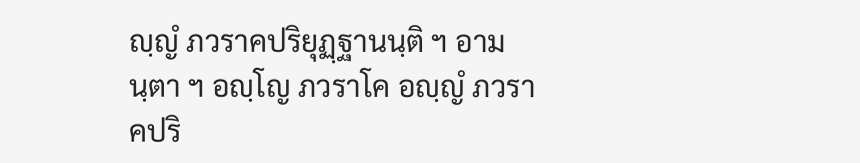ญฺญํ ภวราคปริยุฏฺฐานนฺติ ฯ อามนฺตา ฯ อญฺโญ ภวราโค อญฺญํ ภวราคปริ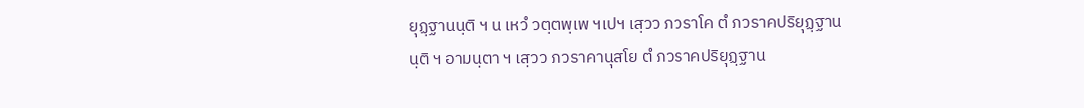ยุฏฺฐานนฺติ ฯ น เหวํ วตฺตพฺเพ ฯเปฯ เสฺวว ภวราโค ตํ ภวราคปริยุฏฺฐานนฺติ ฯ อามนฺตา ฯ เสฺวว ภวราคานุสโย ตํ ภวราคปริยุฏฺฐาน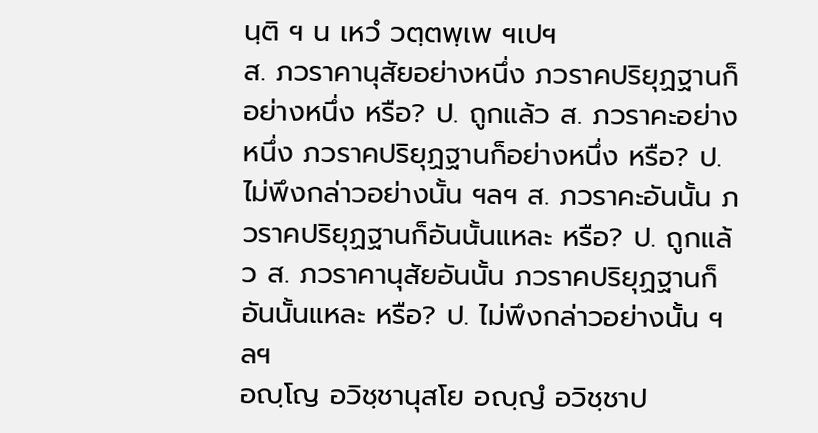นฺติ ฯ น เหวํ วตฺตพฺเพ ฯเปฯ
ส. ภวราคานุสัยอย่างหนึ่ง ภวราคปริยุฏฐานก็อย่างหนึ่ง หรือ? ป. ถูกแล้ว ส. ภวราคะอย่างหนึ่ง ภวราคปริยุฏฐานก็อย่างหนึ่ง หรือ? ป. ไม่พึงกล่าวอย่างนั้น ฯลฯ ส. ภวราคะอันนั้น ภวราคปริยุฏฐานก็อันนั้นแหละ หรือ? ป. ถูกแล้ว ส. ภวราคานุสัยอันนั้น ภวราคปริยุฏฐานก็อันนั้นแหละ หรือ? ป. ไม่พึงกล่าวอย่างนั้น ฯลฯ
อญฺโญ อวิชฺชานุสโย อญฺญํ อวิชฺชาป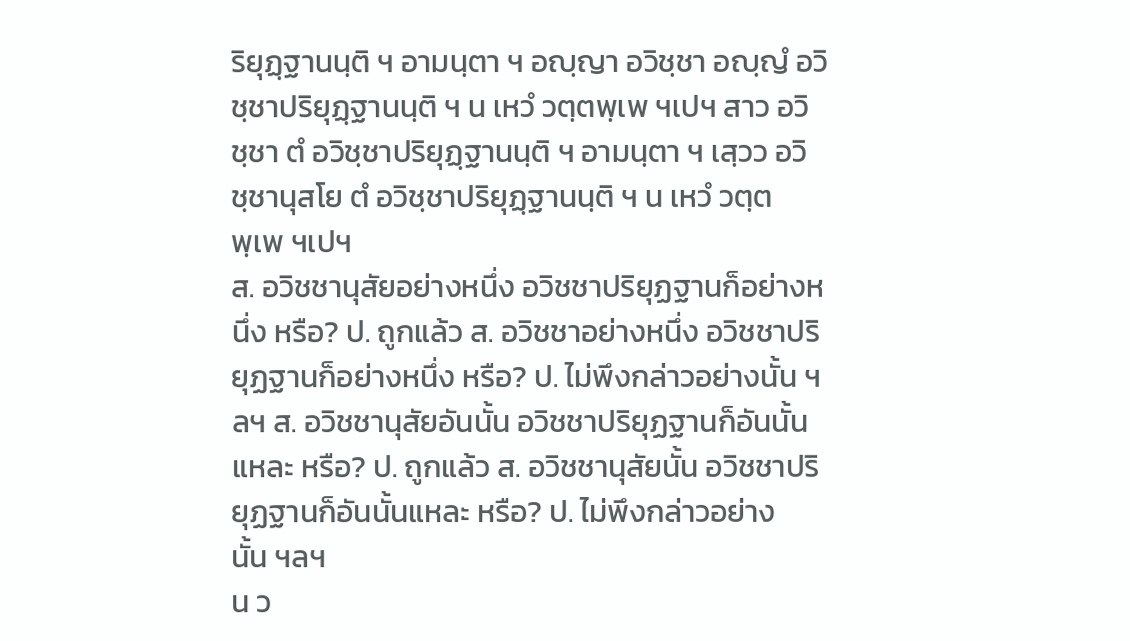ริยุฏฺฐานนฺติ ฯ อามนฺตา ฯ อญฺญา อวิชฺชา อญฺญํ อวิชฺชาปริยุฏฺฐานนฺติ ฯ น เหวํ วตฺตพฺเพ ฯเปฯ สาว อวิชฺชา ตํ อวิชฺชาปริยุฏฺฐานนฺติ ฯ อามนฺตา ฯ เสฺวว อวิชฺชานุสโย ตํ อวิชฺชาปริยุฏฺฐานนฺติ ฯ น เหวํ วตฺตพฺเพ ฯเปฯ
ส. อวิชชานุสัยอย่างหนึ่ง อวิชชาปริยุฏฐานก็อย่างหนึ่ง หรือ? ป. ถูกแล้ว ส. อวิชชาอย่างหนึ่ง อวิชชาปริยุฏฐานก็อย่างหนึ่ง หรือ? ป. ไม่พึงกล่าวอย่างนั้น ฯลฯ ส. อวิชชานุสัยอันนั้น อวิชชาปริยุฏฐานก็อันนั้นแหละ หรือ? ป. ถูกแล้ว ส. อวิชชานุสัยนั้น อวิชชาปริยุฏฐานก็อันนั้นแหละ หรือ? ป. ไม่พึงกล่าวอย่างนั้น ฯลฯ
น ว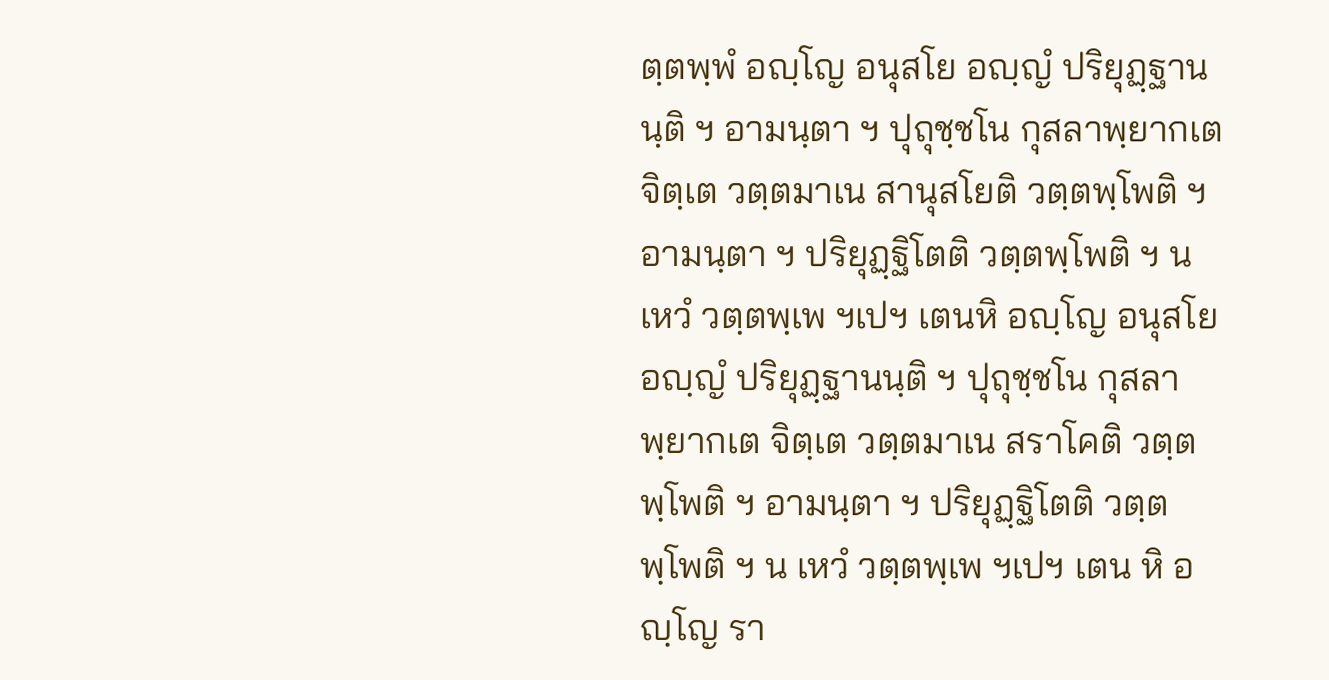ตฺตพฺพํ อญฺโญ อนุสโย อญฺญํ ปริยุฏฺฐานนฺติ ฯ อามนฺตา ฯ ปุถุชฺชโน กุสลาพฺยากเต จิตฺเต วตฺตมาเน สานุสโยติ วตฺตพฺโพติ ฯ อามนฺตา ฯ ปริยุฏฺฐิโตติ วตฺตพฺโพติ ฯ น เหวํ วตฺตพฺเพ ฯเปฯ เตนหิ อญฺโญ อนุสโย อญฺญํ ปริยุฏฺฐานนฺติ ฯ ปุถุชฺชโน กุสลาพฺยากเต จิตฺเต วตฺตมาเน สราโคติ วตฺตพฺโพติ ฯ อามนฺตา ฯ ปริยุฏฺฐิโตติ วตฺตพฺโพติ ฯ น เหวํ วตฺตพฺเพ ฯเปฯ เตน หิ อญฺโญ รา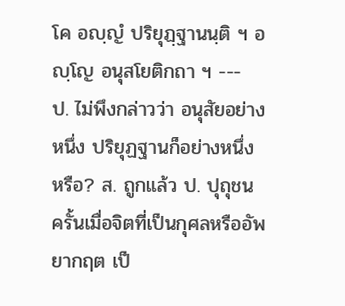โค อญฺญํ ปริยุฏฺฐานนฺติ ฯ อญฺโญ อนุสโยติกถา ฯ ---
ป. ไม่พึงกล่าวว่า อนุสัยอย่างหนึ่ง ปริยุฏฐานก็อย่างหนึ่ง หรือ? ส. ถูกแล้ว ป. ปุถุชน ครั้นเมื่อจิตที่เป็นกุศลหรืออัพยากฤต เป็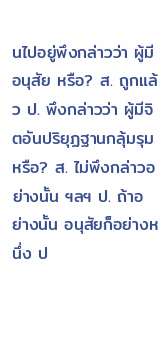นไปอยู่พึงกล่าวว่า ผู้มีอนุสัย หรือ? ส. ถูกแล้ว ป. พึงกล่าวว่า ผู้มีจิตอันปริยุฏฐานกลุ้มรุม หรือ? ส. ไม่พึงกล่าวอย่างนั้น ฯลฯ ป. ถ้าอย่างนั้น อนุสัยก็อย่างหนึ่ง ป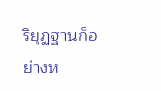ริยุฏฐานก็อย่างห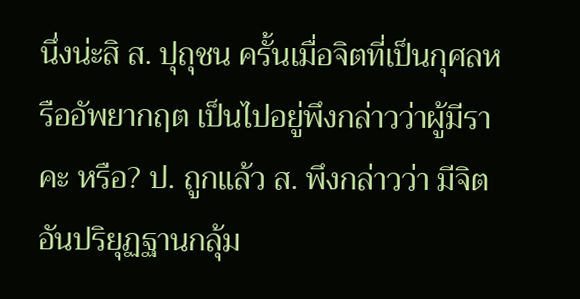นึ่งน่ะสิ ส. ปุถุชน ครั้นเมื่อจิตที่เป็นกุศลหรืออัพยากฤต เป็นไปอยู่พึงกล่าวว่าผู้มีราคะ หรือ? ป. ถูกแล้ว ส. พึงกล่าวว่า มีจิตอันปริยุฏฐานกลุ้ม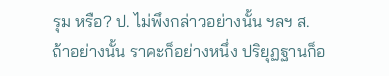รุม หรือ? ป. ไม่พึงกล่าวอย่างนั้น ฯลฯ ส. ถ้าอย่างนั้น ราคะก็อย่างหนึ่ง ปริยุฏฐานก็อ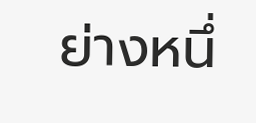ย่างหนึ่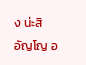ง น่ะสิอัญโญ อ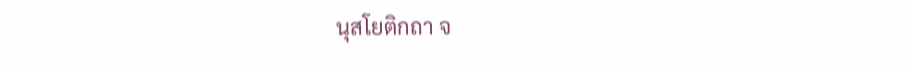นุสโยติกถา จ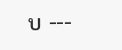บ ---